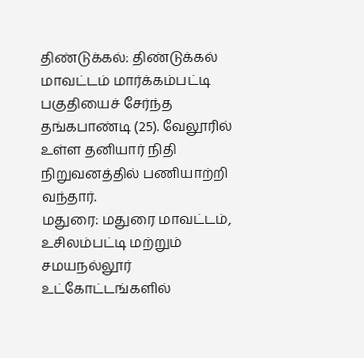திண்டுக்கல்: திண்டுக்கல் மாவட்டம் மார்க்கம்பட்டி பகுதியைச் சேர்ந்த தங்கபாண்டி (25). வேலூரில் உள்ள தனியார் நிதி நிறுவனத்தில் பணியாற்றி வந்தார்.
மதுரை: மதுரை மாவட்டம், உசிலம்பட்டி மற்றும் சமயநல்லூர் உட்கோட்டங்களில்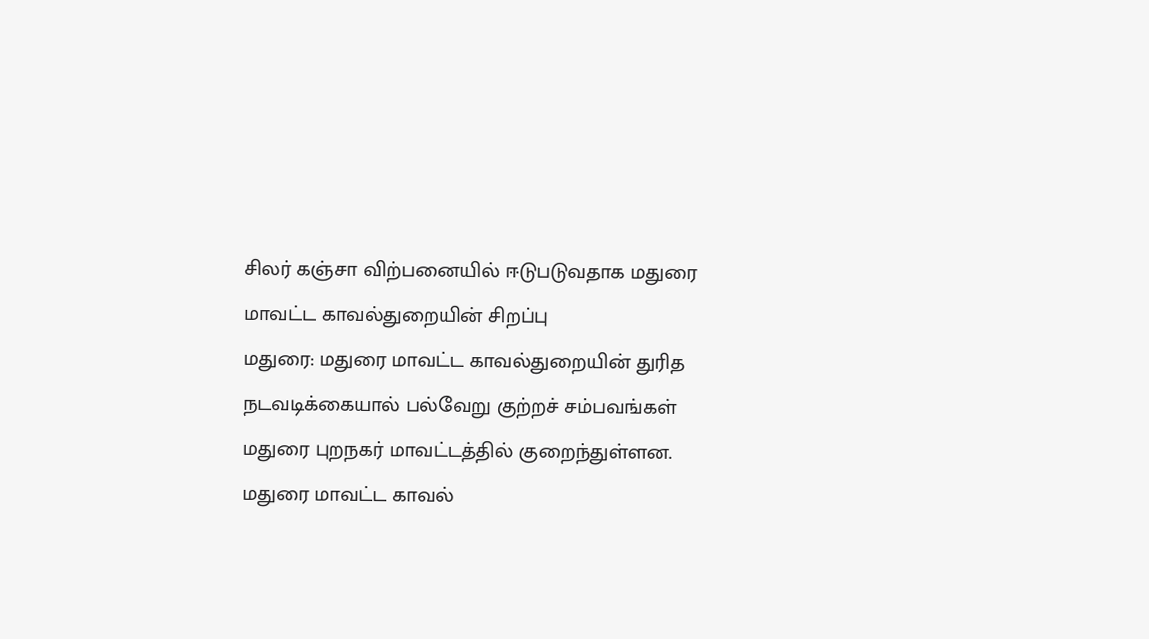சிலர் கஞ்சா விற்பனையில் ஈடுபடுவதாக மதுரை மாவட்ட காவல்துறையின் சிறப்பு
மதுரை: மதுரை மாவட்ட காவல்துறையின் துரித நடவடிக்கையால் பல்வேறு குற்றச் சம்பவங்கள் மதுரை புறநகர் மாவட்டத்தில் குறைந்துள்ளன. மதுரை மாவட்ட காவல்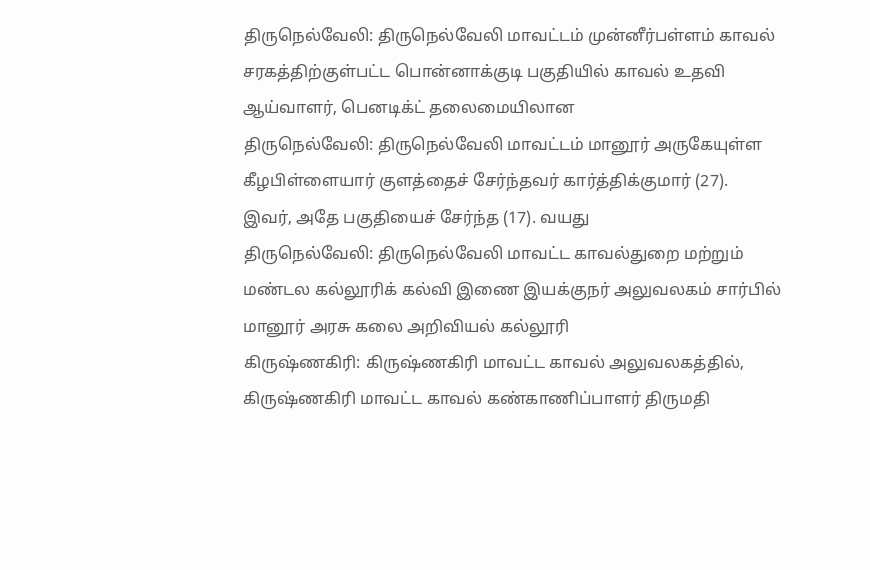திருநெல்வேலி: திருநெல்வேலி மாவட்டம் முன்னீர்பள்ளம் காவல் சரகத்திற்குள்பட்ட பொன்னாக்குடி பகுதியில் காவல் உதவி ஆய்வாளர், பெனடிக்ட் தலைமையிலான
திருநெல்வேலி: திருநெல்வேலி மாவட்டம் மானூர் அருகேயுள்ள கீழபிள்ளையார் குளத்தைச் சேர்ந்தவர் கார்த்திக்குமார் (27). இவர், அதே பகுதியைச் சேர்ந்த (17). வயது
திருநெல்வேலி: திருநெல்வேலி மாவட்ட காவல்துறை மற்றும் மண்டல கல்லூரிக் கல்வி இணை இயக்குநர் அலுவலகம் சார்பில் மானூர் அரசு கலை அறிவியல் கல்லூரி
கிருஷ்ணகிரி: கிருஷ்ணகிரி மாவட்ட காவல் அலுவலகத்தில், கிருஷ்ணகிரி மாவட்ட காவல் கண்காணிப்பாளர் திருமதி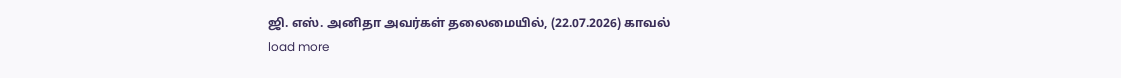ஜி. எஸ். அனிதா அவர்கள் தலைமையில், (22.07.2026) காவல்
load more